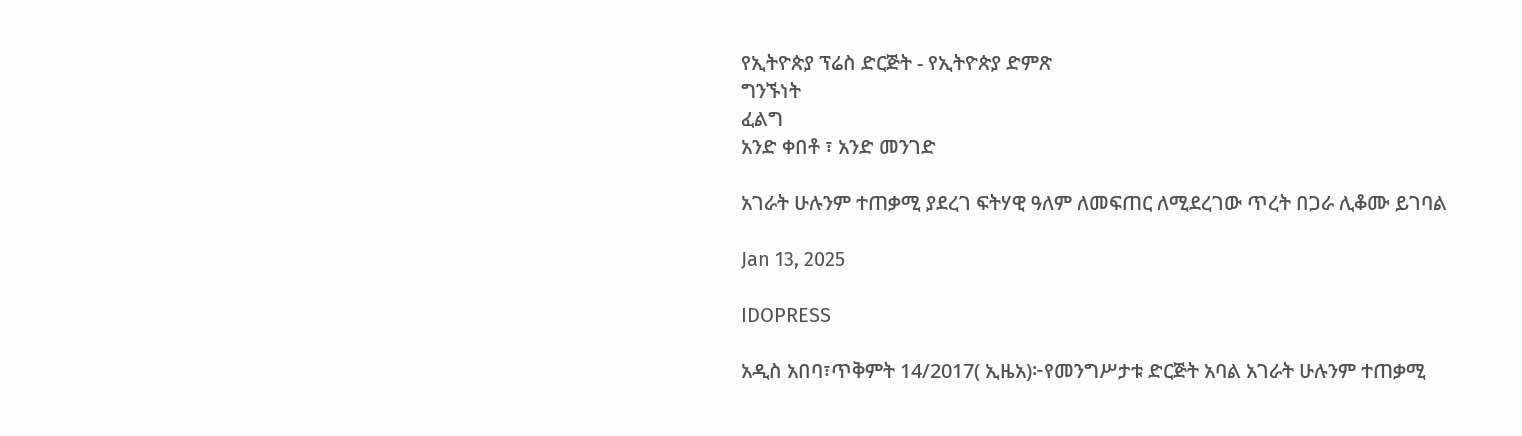የኢትዮጵያ ፕሬስ ድርጅት - የኢትዮጵያ ድምጽ
ግንኙነት
ፈልግ
አንድ ቀበቶ ፣ አንድ መንገድ

አገራት ሁሉንም ተጠቃሚ ያደረገ ፍትሃዊ ዓለም ለመፍጠር ለሚደረገው ጥረት በጋራ ሊቆሙ ይገባል

Jan 13, 2025

IDOPRESS

አዲስ አበባ፣ጥቅምት 14/2017( ኢዜአ)፦የመንግሥታቱ ድርጅት አባል አገራት ሁሉንም ተጠቃሚ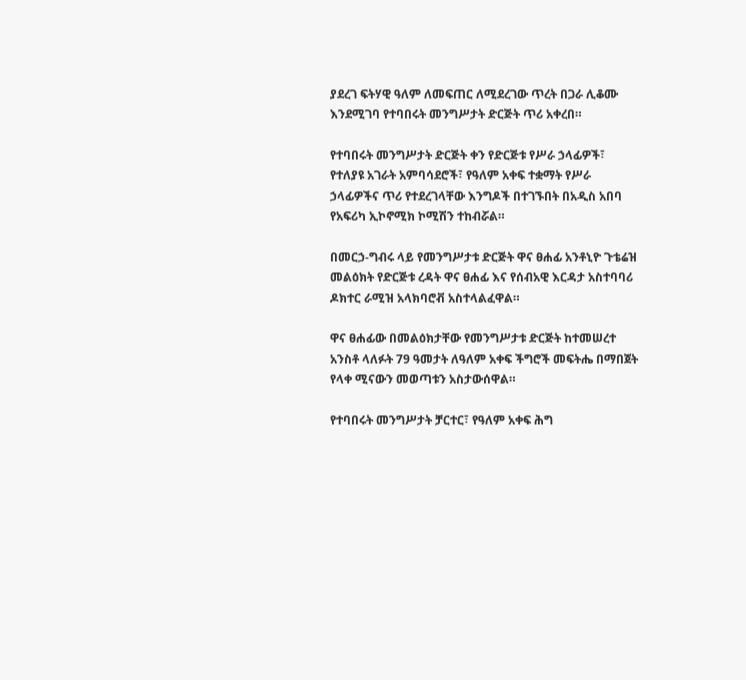ያደረገ ፍትሃዊ ዓለም ለመፍጠር ለሚደረገው ጥረት በጋራ ሊቆሙ እንደሚገባ የተባበሩት መንግሥታት ድርጅት ጥሪ አቀረበ።

የተባበሩት መንግሥታት ድርጅት ቀን የድርጅቱ የሥራ ኃላፊዎች፣ የተለያዩ አገራት አምባሳደሮች፣ የዓለም አቀፍ ተቋማት የሥራ ኃላፊዎችና ጥሪ የተደረገላቸው እንግዶች በተገኙበት በአዲስ አበባ የአፍሪካ ኢኮኖሚክ ኮሚሽን ተከብሯል።

በመርኃ-ግብሩ ላይ የመንግሥታቱ ድርጅት ዋና ፀሐፊ አንቶኒዮ ጉቴሬዝ መልዕክት የድርጅቱ ረዳት ዋና ፀሐፊ እና የሰብአዊ እርዳታ አስተባባሪ ዶክተር ራሚዝ አላክባሮቭ አስተላልፈዋል።

ዋና ፀሐፊው በመልዕክታቸው የመንግሥታቱ ድርጅት ከተመሠረተ አንስቶ ላለፉት 79 ዓመታት ለዓለም አቀፍ ችግሮች መፍትሔ በማበጀት የላቀ ሚናውን መወጣቱን አስታውሰዋል።

የተባበሩት መንግሥታት ቻርተር፣ የዓለም አቀፍ ሕግ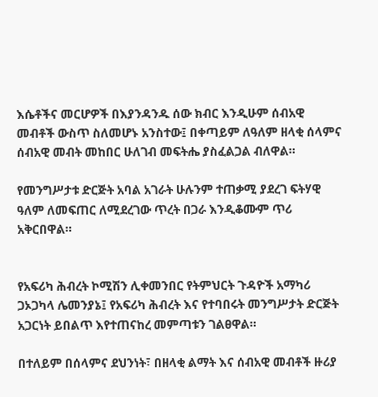እሴቶችና መርሆዎች በእያንዳንዱ ሰው ክብር እንዲሁም ሰብአዊ መብቶች ውስጥ ስለመሆኑ አንስተው፤ በቀጣይም ለዓለም ዘላቂ ሰላምና ሰብአዊ መብት መከበር ሁለገብ መፍትሔ ያስፈልጋል ብለዋል።

የመንግሥታቱ ድርጅት አባል አገራት ሁሉንም ተጠቃሚ ያደረገ ፍትሃዊ ዓለም ለመፍጠር ለሚደረገው ጥረት በጋራ እንዲቆሙም ጥሪ አቅርበዋል።


የአፍሪካ ሕብረት ኮሚሽን ሊቀመንበር የትምህርት ጉዳዮች አማካሪ ጋኦጋካላ ሌመንያኔ፤ የአፍሪካ ሕብረት እና የተባበሩት መንግሥታት ድርጅት አጋርነት ይበልጥ እየተጠናከረ መምጣቱን ገልፀዋል።

በተለይም በሰላምና ደህንነት፣ በዘላቂ ልማት እና ሰብአዊ መብቶች ዙሪያ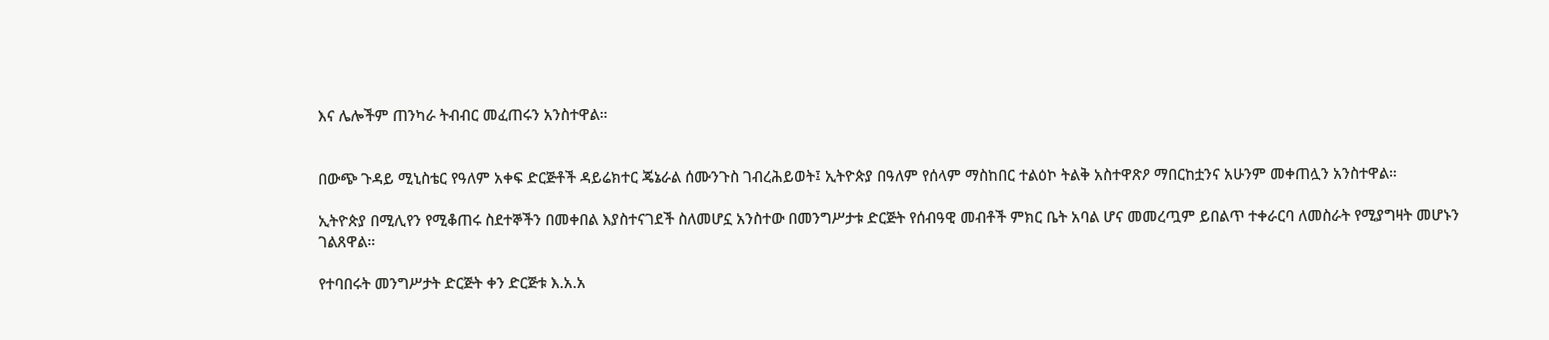እና ሌሎችም ጠንካራ ትብብር መፈጠሩን አንስተዋል።


በውጭ ጉዳይ ሚኒስቴር የዓለም አቀፍ ድርጅቶች ዳይሬክተር ጄኔራል ሰሙንጉስ ገብረሕይወት፤ ኢትዮጵያ በዓለም የሰላም ማስከበር ተልዕኮ ትልቅ አስተዋጽዖ ማበርከቷንና አሁንም መቀጠሏን አንስተዋል።

ኢትዮጵያ በሚሊየን የሚቆጠሩ ስደተኞችን በመቀበል እያስተናገደች ስለመሆኗ አንስተው በመንግሥታቱ ድርጅት የሰብዓዊ መብቶች ምክር ቤት አባል ሆና መመረጧም ይበልጥ ተቀራርባ ለመስራት የሚያግዛት መሆኑን ገልጸዋል።

የተባበሩት መንግሥታት ድርጅት ቀን ድርጅቱ እ.አ.አ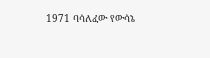1971 ባሳለፈው የውሳኔ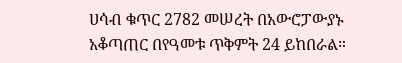ሀሳብ ቁጥር 2782 መሠረት በአውሮፓውያኑ አቆጣጠር በየዓመቱ ጥቅምት 24 ይከበራል።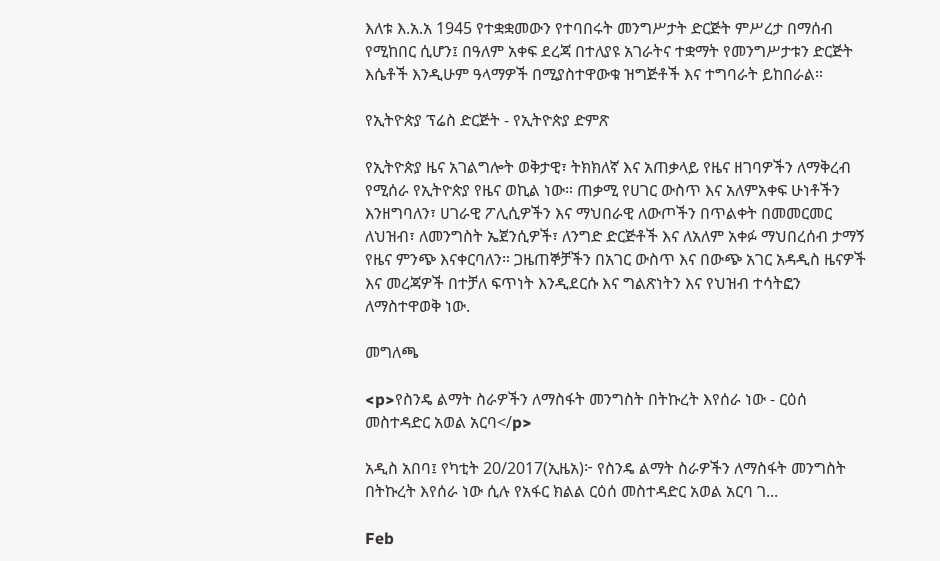እለቱ እ.አ.አ 1945 የተቋቋመውን የተባበሩት መንግሥታት ድርጅት ምሥረታ በማሰብ የሚከበር ሲሆን፤ በዓለም አቀፍ ደረጃ በተለያዩ አገራትና ተቋማት የመንግሥታቱን ድርጅት እሴቶች እንዲሁም ዓላማዎች በሚያስተዋውቁ ዝግጅቶች እና ተግባራት ይከበራል።

የኢትዮጵያ ፕሬስ ድርጅት - የኢትዮጵያ ድምጽ

የኢትዮጵያ ዜና አገልግሎት ወቅታዊ፣ ትክክለኛ እና አጠቃላይ የዜና ዘገባዎችን ለማቅረብ የሚሰራ የኢትዮጵያ የዜና ወኪል ነው። ጠቃሚ የሀገር ውስጥ እና አለምአቀፍ ሁነቶችን እንዘግባለን፣ ሀገራዊ ፖሊሲዎችን እና ማህበራዊ ለውጦችን በጥልቀት በመመርመር ለህዝብ፣ ለመንግስት ኤጀንሲዎች፣ ለንግድ ድርጅቶች እና ለአለም አቀፉ ማህበረሰብ ታማኝ የዜና ምንጭ እናቀርባለን። ጋዜጠኞቻችን በአገር ውስጥ እና በውጭ አገር አዳዲስ ዜናዎች እና መረጃዎች በተቻለ ፍጥነት እንዲደርሱ እና ግልጽነትን እና የህዝብ ተሳትፎን ለማስተዋወቅ ነው.

መግለጫ

<p>የስንዴ ልማት ስራዎችን ለማስፋት መንግስት በትኩረት እየሰራ ነው - ርዕሰ መስተዳድር አወል አርባ</p>

አዲስ አበባ፤ የካቲት 20/2017(ኢዜአ)፦ የስንዴ ልማት ስራዎችን ለማስፋት መንግስት በትኩረት እየሰራ ነው ሲሉ የአፋር ክልል ርዕሰ መስተዳድር አወል አርባ ገ...

Feb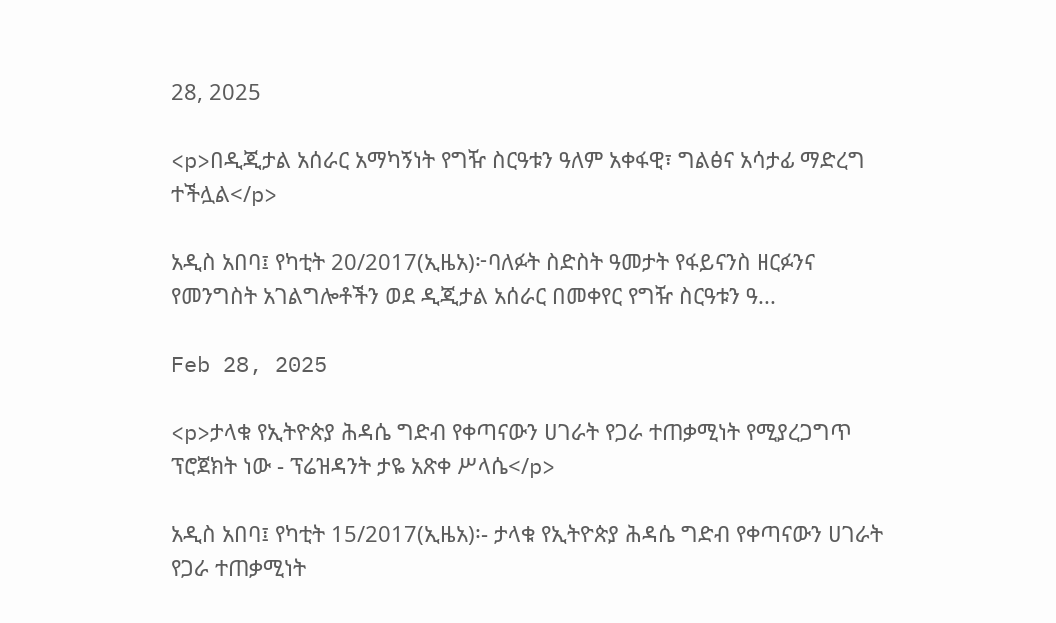28, 2025

<p>በዲጂታል አሰራር አማካኝነት የግዥ ስርዓቱን ዓለም አቀፋዊ፣ ግልፅና አሳታፊ ማድረግ ተችሏል</p>

አዲስ አበባ፤ የካቲት 20/2017(ኢዜአ)፦ባለፉት ስድስት ዓመታት የፋይናንስ ዘርፉንና የመንግስት አገልግሎቶችን ወደ ዲጂታል አሰራር በመቀየር የግዥ ስርዓቱን ዓ...

Feb 28, 2025

<p>ታላቁ የኢትዮጵያ ሕዳሴ ግድብ የቀጣናውን ሀገራት የጋራ ተጠቃሚነት የሚያረጋግጥ ፕሮጀክት ነው - ፕሬዝዳንት ታዬ አጽቀ ሥላሴ</p>

አዲስ አበባ፤ የካቲት 15/2017(ኢዜአ)፡- ታላቁ የኢትዮጵያ ሕዳሴ ግድብ የቀጣናውን ሀገራት የጋራ ተጠቃሚነት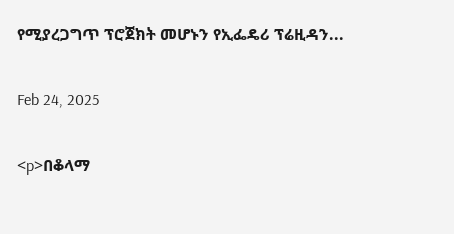የሚያረጋግጥ ፕሮጀክት መሆኑን የኢፌዴሪ ፕሬዚዳን...

Feb 24, 2025

<p>በቆላማ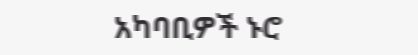አካባቢዎች ኑሮ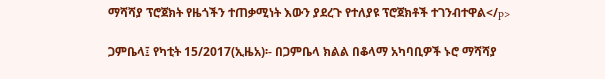ማሻሻያ ፕሮጀክት የዜጎችን ተጠቃሚነት እውን ያደረጉ የተለያዩ ፕሮጀክቶች ተገንብተዋል</p>

ጋምቤላ፤ የካቲት 15/2017(ኢዜአ)፡- በጋምቤላ ክልል በቆላማ አካባቢዎች ኑሮ ማሻሻያ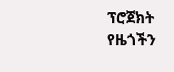ፕሮጀክት የዜጎችን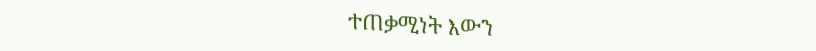ተጠቃሚነት እውን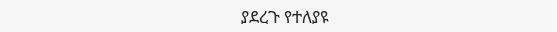ያደረጉ የተለያዩ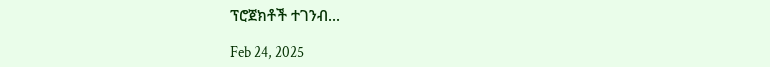ፕሮጀክቶች ተገንብ...

Feb 24, 2025